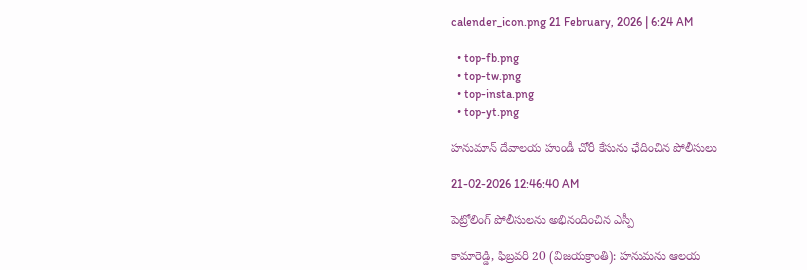calender_icon.png 21 February, 2026 | 6:24 AM

  • top-fb.png
  • top-tw.png
  • top-insta.png
  • top-yt.png

హనుమాన్ దేవాలయ హుండీ చోరీ కేసును ఛేదించిన పోలీసులు

21-02-2026 12:46:40 AM

పెట్రోలింగ్ పోలీసులను అభినందించిన ఎస్పీ

కామారెడ్డి, ఫిబ్రవరి 20 (విజయక్రాంతి): హనుమను ఆలయ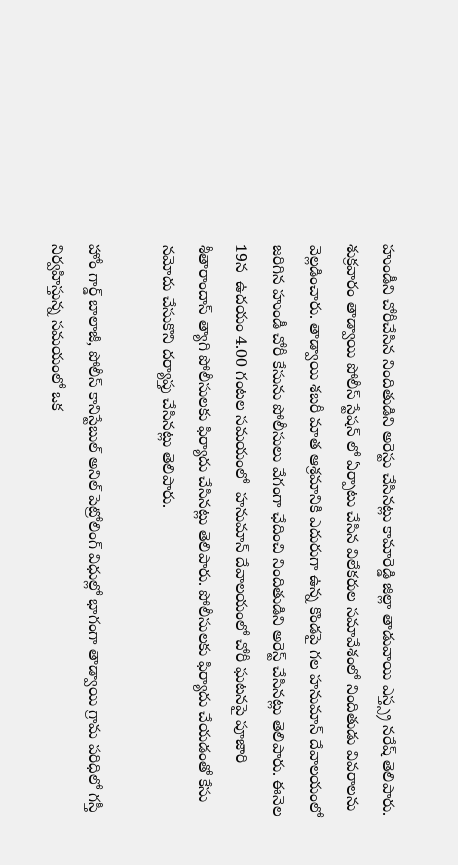హుండీని చోరీచేసిన నిందితుడిని అరెస్టు చేసినట్లు కామారెడ్డి జిల్లా తాడువాయి ఎస్త్స్ర నరేష్ తెలిపారు. శుక్రవారం తాడ్వాయి పోలీస్ స్టేషన్ లో ఏర్పాటు చేసిన విలేకరుల సమావేశంలో నిందితుడు వివరాలను వెల్లడించారు. తాడ్వాయి శబరీ మాత ఆశ్రమానికి ఎదురుగా ఉన్న కొండపై గల హనుమాన్ దేవాలయంలో జరిగిన హుండీ చోరీ కేసును పోలీసులు వేగంగా ఛేదించి నిందితుడిని అరెస్ట్ చేసినట్లు తెలిపారు. ఈనెల 19న  ఉదయం 4.00 గంటల సమయంలో  హనుమాన్ దేవాలయంలో చోరీ ఘటనపై పూజారి  శీతారాందాస్ త్యాగి పోలీసులకు ఫిర్యాదు చేసినట్లు తెలిపారు. పోలీసులకు ఫిర్యాదు చేయడంతో కేసు నమోదు చేసుకొని దర్యాప్తు చేసినట్లు తెలిపారు.

హోం గార్డ్ బాలాజీ, పోలీస్ కానిస్టేబుల్ అనిల్ పెట్రోలింగ్ విధుల్లో భాగంగా తాడ్వాయి గ్రామ పరిధిలో గస్తీ నిర్వహిస్తున్న సమయంలో ఒక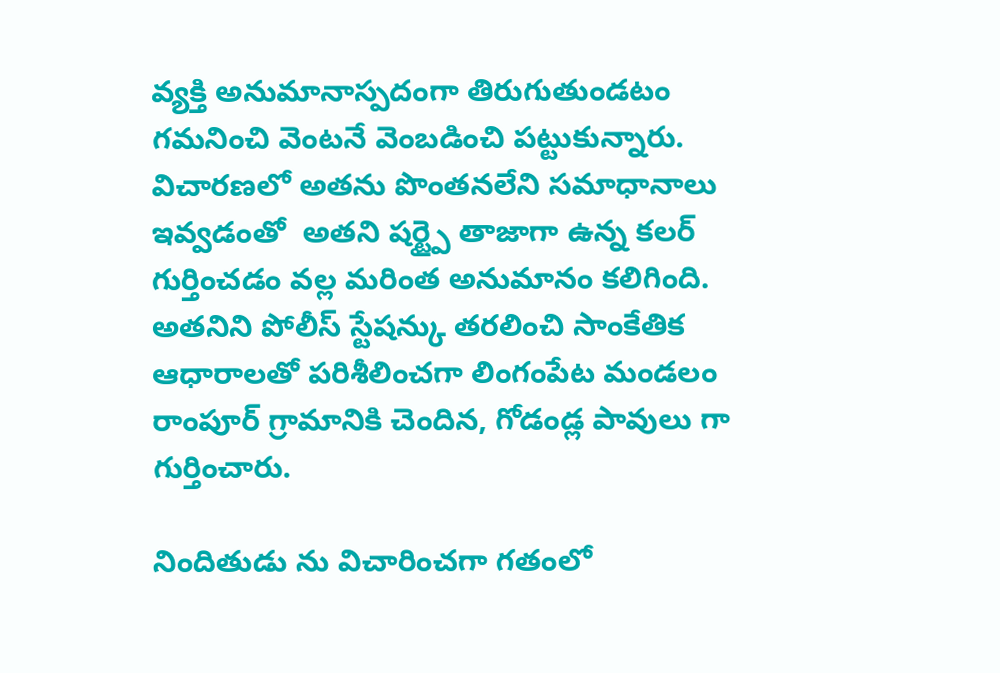వ్యక్తి అనుమానాస్పదంగా తిరుగుతుండటం గమనించి వెంటనే వెంబడించి పట్టుకున్నారు. విచారణలో అతను పొంతనలేని సమాధానాలు ఇవ్వడంతో  అతని షర్ట్పై తాజాగా ఉన్న కలర్ గుర్తించడం వల్ల మరింత అనుమానం కలిగింది. అతనిని పోలీస్ స్టేషన్కు తరలించి సాంకేతిక ఆధారాలతో పరిశీలించగా లింగంపేట మండలం రాంపూర్ గ్రామానికి చెందిన, గోడండ్ల పావులు గా గుర్తించారు.

నిందితుడు ను విచారించగా గతంలో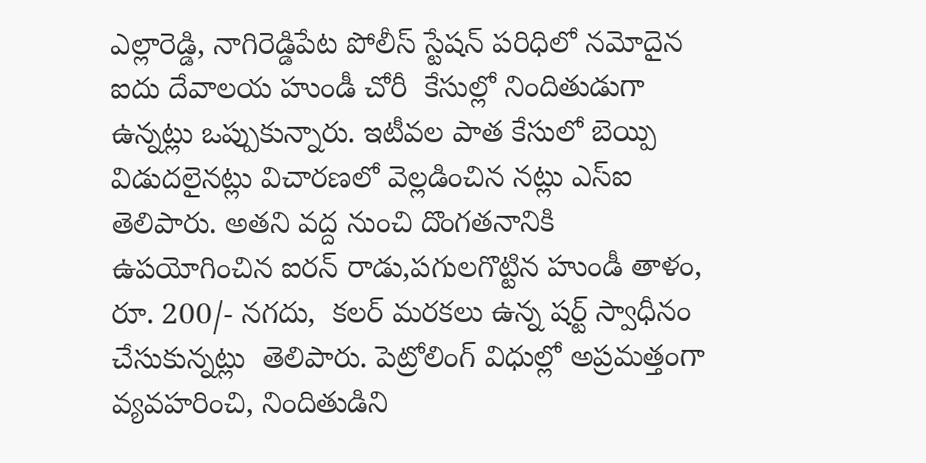ఎల్లారెడ్డి, నాగిరెడ్డిపేట పోలీస్ స్టేషన్ పరిధిలో నమోదైన ఐదు దేవాలయ హుండీ చోరీ  కేసుల్లో నిందితుడుగా ఉన్నట్లు ఒప్పుకున్నారు. ఇటీవల పాత కేసులో బెయ్పి విడుదలైనట్లు విచారణలో వెల్లడించిన నట్లు ఎస్‌ఐ తెలిపారు. అతని వద్ద నుంచి దొంగతనానికి ఉపయోగించిన ఐరన్ రాడు,పగులగొట్టిన హుండీ తాళం, రూ. 200/- నగదు,  కలర్ మరకలు ఉన్న షర్ట్ స్వాధీనం చేసుకున్నట్లు  తెలిపారు. పెట్రోలింగ్ విధుల్లో అప్రమత్తంగా వ్యవహరించి, నిందితుడిని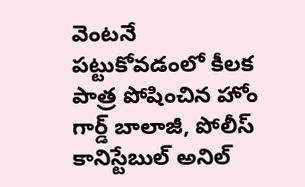వెంటనే పట్టుకోవడంలో కీలక పాత్ర పోషించిన హోం గార్డ్ బాలాజీ, పోలీస్ కానిస్టేబుల్ అనిల్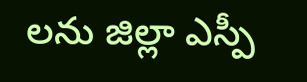లను జిల్లా ఎస్పీ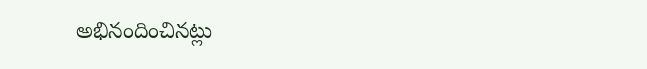అభినందించినట్లు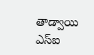తాడ్వాయి ఎస్‌ఐ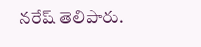నరేష్ తెలిపారు.